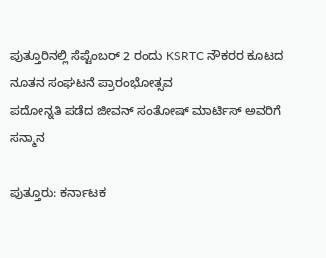ಪುತ್ತೂರಿನಲ್ಲಿ ಸೆಪ್ಟೆಂಬರ್ 2 ರಂದು KSRTC ನೌಕರರ ಕೂಟದ ನೂತನ ಸಂಘಟನೆ ಪ್ರಾರಂಭೋತ್ಸವ
ಪದೋನ್ನತಿ ಪಡೆದ ಜೀವನ್ ಸಂತೋಷ್ ಮಾರ್ಟಿಸ್ ಅವರಿಗೆ ಸನ್ಮಾನ

ಪುತ್ತೂರು: ಕರ್ನಾಟಕ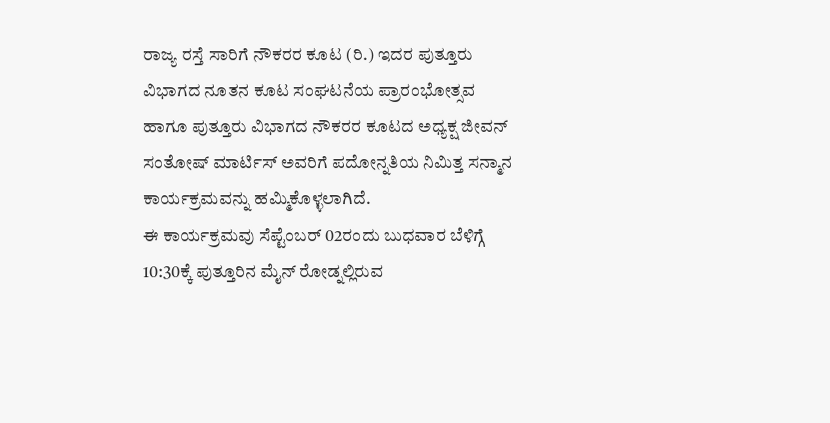ರಾಜ್ಯ ರಸ್ತೆ ಸಾರಿಗೆ ನೌಕರರ ಕೂಟ (ರಿ.) ಇದರ ಪುತ್ತೂರು ವಿಭಾಗದ ನೂತನ ಕೂಟ ಸಂಘಟನೆಯ ಪ್ರಾರಂಭೋತ್ಸವ ಹಾಗೂ ಪುತ್ತೂರು ವಿಭಾಗದ ನೌಕರರ ಕೂಟದ ಅಧ್ಯಕ್ಷ ಜೀವನ್ ಸಂತೋಷ್ ಮಾರ್ಟಿಸ್ ಅವರಿಗೆ ಪದೋನ್ನತಿಯ ನಿಮಿತ್ತ ಸನ್ಮಾನ ಕಾರ್ಯಕ್ರಮವನ್ನು ಹಮ್ಮಿಕೊಳ್ಳಲಾಗಿದೆ.
ಈ ಕಾರ್ಯಕ್ರಮವು ಸೆಪ್ಟೆಂಬರ್ 02ರಂದು ಬುಧವಾರ ಬೆಳಿಗ್ಗೆ 10:30ಕ್ಕೆ ಪುತ್ತೂರಿನ ಮೈನ್ ರೋಡ್ನಲ್ಲಿರುವ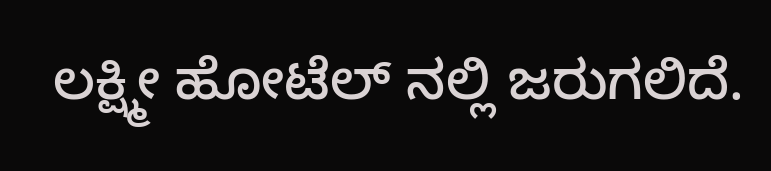ಲಕ್ಷ್ಮೀ ಹೋಟೆಲ್ ನಲ್ಲಿ ಜರುಗಲಿದೆ.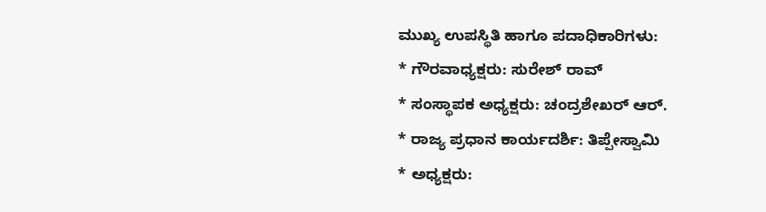ಮುಖ್ಯ ಉಪಸ್ಥಿತಿ ಹಾಗೂ ಪದಾಧಿಕಾರಿಗಳು:
* ಗೌರವಾಧ್ಯಕ್ಷರು: ಸುರೇಶ್ ರಾವ್
* ಸಂಸ್ಥಾಪಕ ಅಧ್ಯಕ್ಷರು: ಚಂದ್ರಶೇಖರ್ ಆರ್.
* ರಾಜ್ಯ ಪ್ರಧಾನ ಕಾರ್ಯದರ್ಶಿ: ತಿಪ್ಪೇಸ್ವಾಮಿ
* ಅಧ್ಯಕ್ಷರು: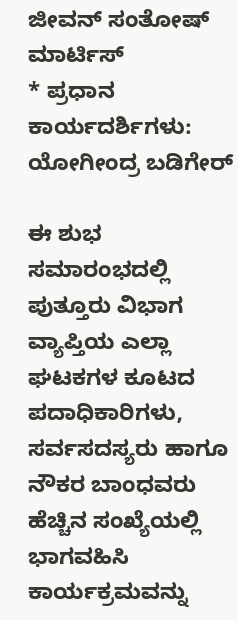ಜೀವನ್ ಸಂತೋಷ್ ಮಾರ್ಟಿಸ್
* ಪ್ರಧಾನ ಕಾರ್ಯದರ್ಶಿಗಳು: ಯೋಗೀಂದ್ರ ಬಡಿಗೇರ್

ಈ ಶುಭ ಸಮಾರಂಭದಲ್ಲಿ ಪುತ್ತೂರು ವಿಭಾಗ ವ್ಯಾಪ್ತಿಯ ಎಲ್ಲಾ ಘಟಕಗಳ ಕೂಟದ ಪದಾಧಿಕಾರಿಗಳು, ಸರ್ವಸದಸ್ಯರು ಹಾಗೂ ನೌಕರ ಬಾಂಧವರು ಹೆಚ್ಚಿನ ಸಂಖ್ಯೆಯಲ್ಲಿ ಭಾಗವಹಿಸಿ ಕಾರ್ಯಕ್ರಮವನ್ನು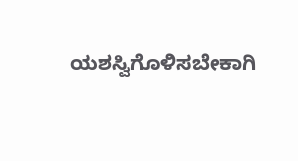ಯಶಸ್ವಿಗೊಳಿಸಬೇಕಾಗಿ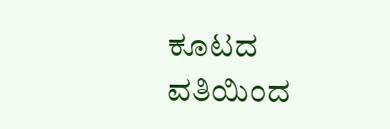ಕೂಟದ ವತಿಯಿಂದ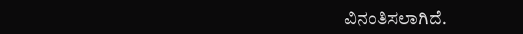ವಿನಂತಿಸಲಾಗಿದೆ.